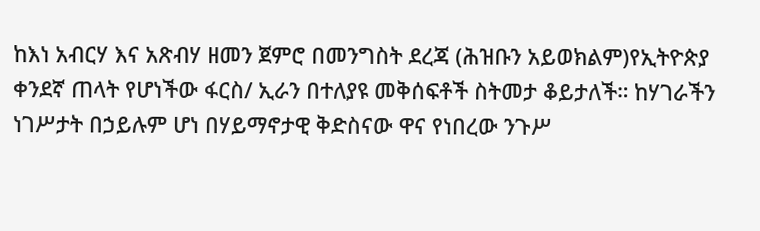ከእነ አብርሃ እና አጽብሃ ዘመን ጀምሮ በመንግስት ደረጃ (ሕዝቡን አይወክልም)የኢትዮጵያ ቀንደኛ ጠላት የሆነችው ፋርስ/ ኢራን በተለያዩ መቅሰፍቶች ስትመታ ቆይታለች። ከሃገራችን ነገሥታት በኃይሉም ሆነ በሃይማኖታዊ ቅድስናው ዋና የነበረው ንጉሥ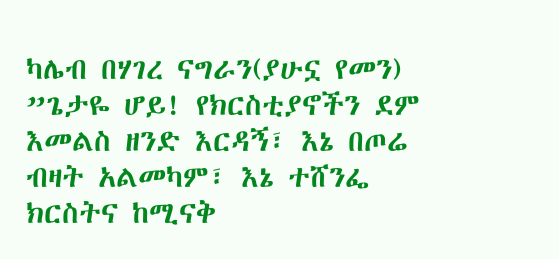ካሌብ በሃገረ ናግራን(ያሁኗ የመን)
”ጌታዬ ሆይ! የክርስቲያኖችን ደም እመልስ ዘንድ እርዳኝ፣ እኔ በጦሬ ብዛት አልመካም፣ እኔ ተሸንፌ ክርስትና ከሚናቅ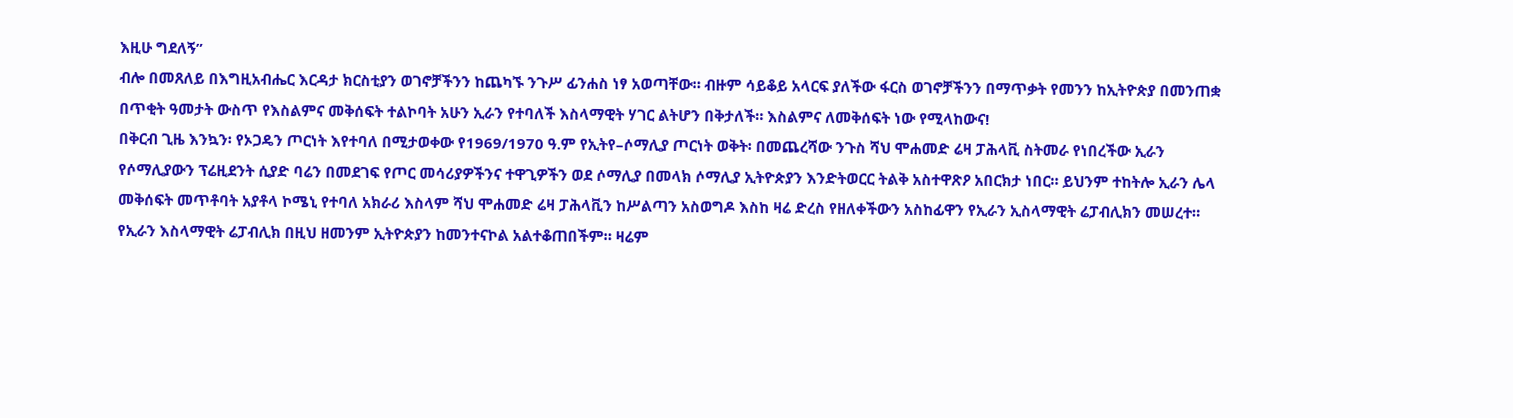እዚሁ ግደለኝ”
ብሎ በመጸለይ በእግዚአብሔር እርዳታ ክርስቲያን ወገኖቻችንን ከጨካኙ ንጉሥ ፊንሐስ ነፃ አወጣቸው። ብዙም ሳይቆይ አላርፍ ያለችው ፋርስ ወገኖቻችንን በማጥቃት የመንን ከኢትዮጵያ በመንጠቋ በጥቂት ዓመታት ውስጥ የእስልምና መቅሰፍት ተልኮባት አሁን ኢራን የተባለች እስላማዊት ሃገር ልትሆን በቅታለች። እስልምና ለመቅሰፍት ነው የሚላከውና!
በቅርብ ጊዜ እንኳን፡ የኦጋዴን ጦርነት እየተባለ በሚታወቀው የ1969/1970 ዓ.ም የኢትየ–ሶማሊያ ጦርነት ወቅት፡ በመጨረሻው ንጉስ ሻህ ሞሐመድ ሬዛ ፓሕላቪ ስትመራ የነበረችው ኢራን የሶማሊያውን ፕሬዚደንት ሲያድ ባሬን በመደገፍ የጦር መሳሪያዎችንና ተዋጊዎችን ወደ ሶማሊያ በመላክ ሶማሊያ ኢትዮጵያን እንድትወርር ትልቅ አስተዋጽዖ አበርክታ ነበር። ይህንም ተከትሎ ኢራን ሌላ መቅሰፍት መጥቶባት አያቶላ ኮሜኒ የተባለ አክራሪ እስላም ሻህ ሞሐመድ ሬዛ ፓሕላቪን ከሥልጣን አስወግዶ እስከ ዛሬ ድረስ የዘለቀችውን አስከፊዋን የኢራን ኢስላማዊት ሬፓብሊክን መሠረተ።
የኢራን እስላማዊት ሬፓብሊክ በዚህ ዘመንም ኢትዮጵያን ከመንተናኮል አልተቆጠበችም። ዛሬም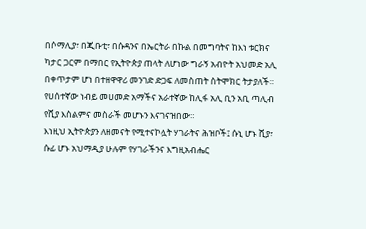በሶማሊያ፣ በጂቡቲ፣ በሱዳንና በኤርትራ በኩል በመግባትና ከእነ ቱርክና ካታር ጋርም በማበር የኢትዮጵያ ጠላት ለሆነው ግራኝ አብዮት አህመድ አሊ በቀጥታም ሆነ በተዘዋዋሪ መንገድ ድጋፍ ለመስጠት ስትሞክር ትታያለች። የሀሰተኛው ነብይ መሀመድ አማችና አራተኛው ከሊፋ አሊ ቢን አቢ ጣሊብ የሺያ እስልምና መስራች መሆኑን እናገናዝበው።
እነዚህ ኢትዮጵያን ለዘመናት የሚተናኮሏት ሃገራትና ሕዝቦች፤ ሱኒ ሆኑ ሺያ፣ ሱፊ ሆኑ አህማዲያ ሁሉም የሃገራችንና እግዚአብሔር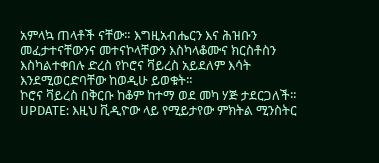አምላኳ ጠላቶች ናቸው። እግዚአብሔርን እና ሕዝቡን መፈታተናቸውንና መተናኮላቸውን እስካላቆሙና ክርስቶስን እስካልተቀበሉ ድረስ የኮሮና ቫይረስ አይደለም እሳት እንደሚወርድባቸው ከወዲሁ ይወቁት።
ኮሮና ቫይረስ በቅርቡ ከቆም ከተማ ወደ መካ ሃጅ ታደርጋለች።
UPDATE: እዚህ ቪዲዮው ላይ የሚይታየው ምክትል ሚንስትር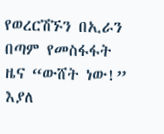የወረርሽኙን በኢራን በጣም የመስፋፋት ዜና “ውሸት ነው!” እያለ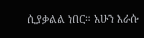ሲያቃልል ነበር። አሁን እራሱ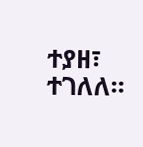ተያዘ፣ ተገለለ።